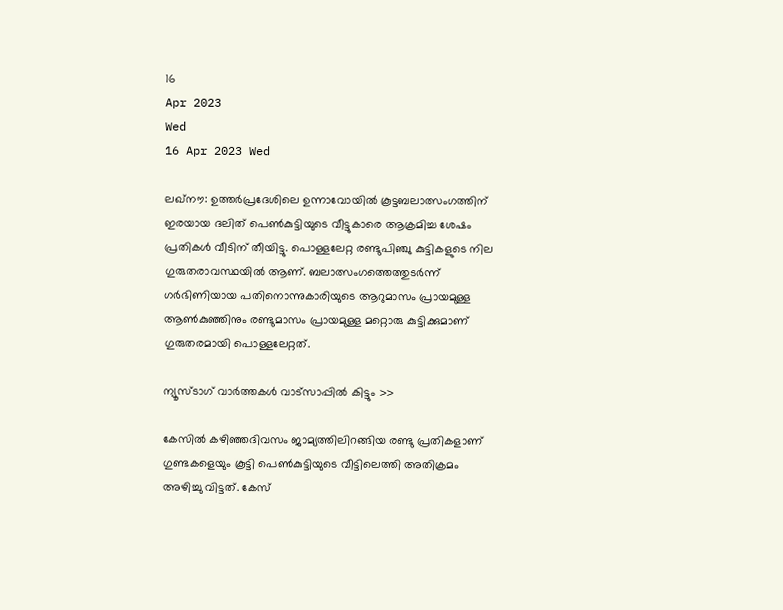16
Apr 2023
Wed
16 Apr 2023 Wed

ലഖ്‌നൗ: ഉത്തർപ്രദേശിലെ ഉന്നാവോയിൽ കൂട്ടബലാത്സംഗത്തിന് ഇരയായ ദലിത് പെൺകുട്ടിയുടെ വീട്ടുകാരെ ആക്രമിച്ച ശേഷം പ്രതികൾ വീടിന് തീയിട്ടു. പൊള്ളലേറ്റ രണ്ടുപിഞ്ചു കുട്ടികളുടെ നില ഗുരുതരാവസ്ഥയിൽ ആണ്. ബലാത്സംഗത്തെത്തുടർന്ന് ഗർഭിണിയായ പതിനൊന്നുകാരിയുടെ ആറുമാസം പ്രായമുള്ള ആൺകുഞ്ഞിനും രണ്ടുമാസം പ്രായമുള്ള മറ്റൊരു കുട്ടിക്കുമാണ് ഗുരുതരമായി പൊള്ളലേറ്റത്.

ന്യൂസ്ടാഗ് വാര്‍ത്തകള്‍ വാട്‌സാപ്പില്‍ കിട്ടും >>

കേസിൽ കഴിഞ്ഞദിവസം ജാമ്യത്തിലിറങ്ങിയ രണ്ടു പ്രതികളാണ് ഗുണ്ടകളെയും കൂട്ടി പെൺകുട്ടിയുടെ വീട്ടിലെത്തി അതിക്രമം അഴിച്ചു വിട്ടത്. കേസ്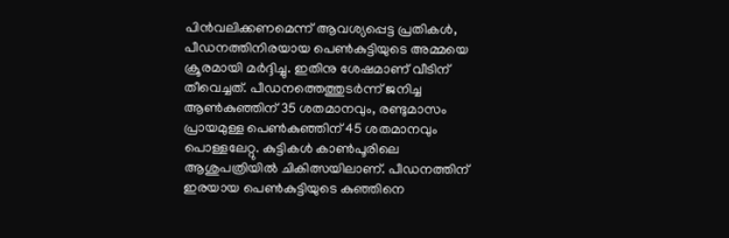പിൻവലിക്കണമെന്ന് ആവശ്യപ്പെട്ട പ്രതികൾ, പീഡനത്തിനിരയായ പെൺകുട്ടിയുടെ അമ്മയെ ക്രൂരമായി മർദ്ദിച്ചു. ഇതിനു ശേഷമാണ് വീടിന് തീവെച്ചത്. പീഡനത്തെത്തുടർന്ന് ജനിച്ച ആൺകുഞ്ഞിന് 35 ശതമാനവും, രണ്ടുമാസം പ്രായമുള്ള പെൺകുഞ്ഞിന് 45 ശതമാനവും പൊള്ളലേറ്റു. കുട്ടികൾ കാൺപൂരിലെ ആശുപത്രിയിൽ ചികിത്സയിലാണ്. പീഡനത്തിന് ഇരയായ പെൺകുട്ടിയുടെ കുഞ്ഞിനെ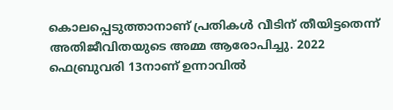കൊലപ്പെടുത്താനാണ് പ്രതികൾ വീടിന് തീയിട്ടതെന്ന് അതിജീവിതയുടെ അമ്മ ആരോപിച്ചു. 2022 ഫെബ്രുവരി 13നാണ് ഉന്നാവിൽ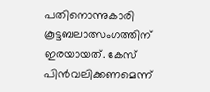പതിനൊന്നുകാരി കൂട്ടബലാത്സംഗത്തിന് ഇരയായത്. കേസ് പിൻവലിക്കണമെന്ന്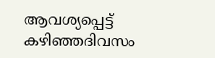ആവശ്യപ്പെട്ട് കഴിഞ്ഞദിവസം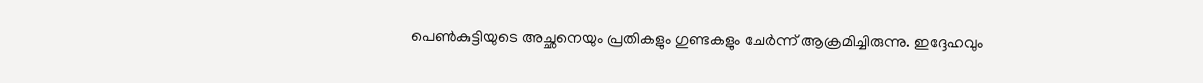പെൺകുട്ടിയുടെ അച്ഛനെയും പ്രതികളും ഗുണ്ടകളും ചേർന്ന് ആക്രമിച്ചിരുന്നു. ഇദ്ദേഹവും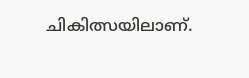ചികിത്സയിലാണ്.